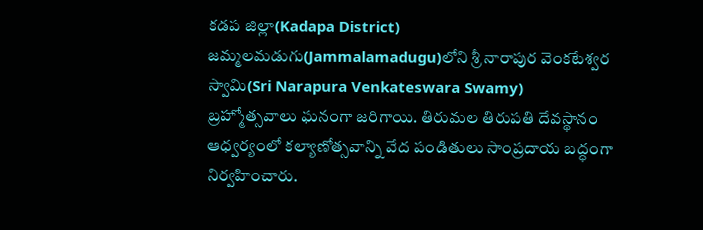కడప జిల్లా(Kadapa District) జమ్మలమడుగు(Jammalamadugu)లోని శ్రీ నారాపుర వెంకటేశ్వర స్వామి(Sri Narapura Venkateswara Swamy) బ్రహ్మోత్సవాలు ఘనంగా జరిగాయి. తిరుమల తిరుపతి దేవస్థానం ఆధ్వర్యంలో కల్యాణోత్సవాన్ని వేద పండితులు సాంప్రదాయ బద్ధంగా నిర్వహించారు.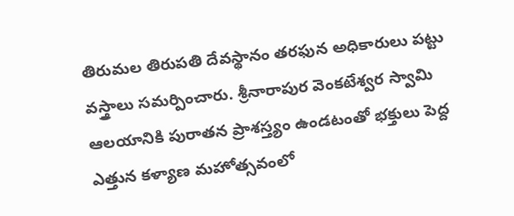తిరుమల తిరుపతి దేవస్థానం తరఫున అధికారులు పట్టు వస్త్రాలు సమర్పించారు. శ్రీనారాపుర వెంకటేశ్వర స్వామి ఆలయానికి పురాతన ప్రాశస్త్యం ఉండటంతో భక్తులు పెద్ద ఎత్తున కళ్యాణ మహోత్సవంలో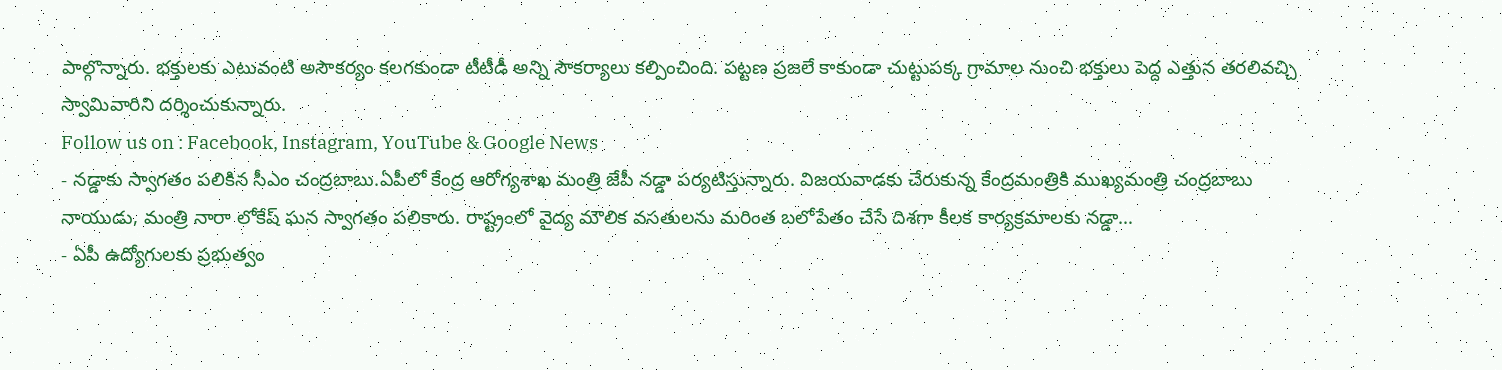పాల్గొన్నారు. భక్తులకు ఎటువంటి అసౌకర్యం కలగకుండా టీటీడీ అన్ని సౌకర్యాలు కల్పించింది. పట్టణ ప్రజలే కాకుండా చుట్టుపక్క గ్రామాల నుంచి భక్తులు పెద్ద ఎత్తున తరలివచ్చి స్వామివారిని దర్శించుకున్నారు.
Follow us on : Facebook, Instagram, YouTube & Google News
- నడ్డాకు స్వాగతం పలికిన సీఎం చంద్రబాబు.ఏపీలో కేంద్ర ఆరోగ్యశాఖ మంత్రి జేపీ నడ్డా పర్యటిస్తున్నారు. విజయవాడకు చేరుకున్న కేంద్రమంత్రికి ముఖ్యమంత్రి చంద్రబాబు నాయుడు, మంత్రి నారా లోకేష్ ఘన స్వాగతం పలికారు. రాష్ట్రంలో వైద్య మౌలిక వసతులను మరింత బలోపేతం చేసే దిశగా కీలక కార్యక్రమాలకు నడ్డా…
- ఏపీ ఉద్యోగులకు ప్రభుత్వం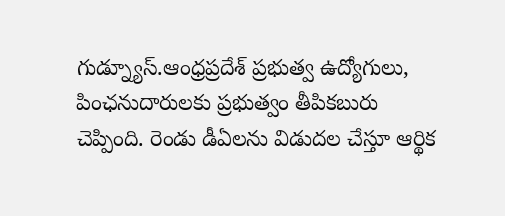గుడ్న్యూస్.ఆంధ్రప్రదేశ్ ప్రభుత్వ ఉద్యోగులు, పింఛనుదారులకు ప్రభుత్వం తీపికబురు చెప్పింది. రెండు డీఏలను విడుదల చేస్తూ ఆర్థిక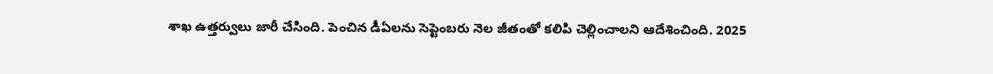శాఖ ఉత్తర్వులు జారీ చేసింది. పెంచిన డీఏలను సెప్టెంబరు నెల జీతంతో కలిపి చెల్లించాలని ఆదేశించింది. 2025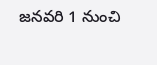జనవరి 1 నుంచి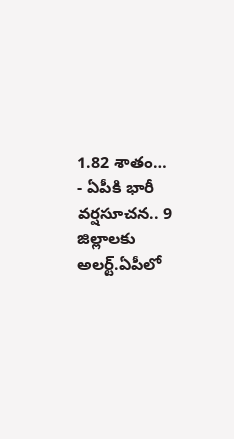1.82 శాతం…
- ఏపీకి భారీ వర్షసూచన.. 9 జిల్లాలకు అలర్ట్.ఏపీలో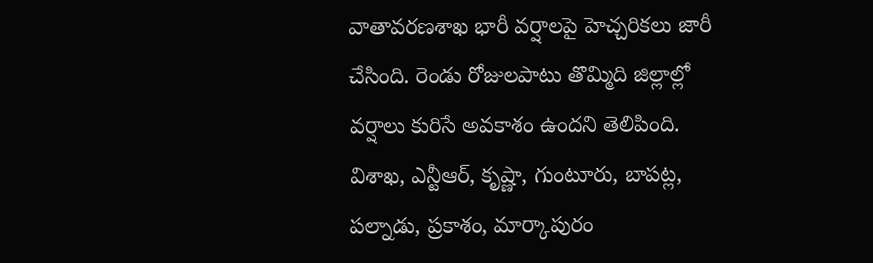వాతావరణశాఖ భారీ వర్షాలపై హెచ్చరికలు జారీ చేసింది. రెండు రోజులపాటు తొమ్మిది జిల్లాల్లో వర్షాలు కురిసే అవకాశం ఉందని తెలిపింది. విశాఖ, ఎన్టీఆర్, కృష్ణా, గుంటూరు, బాపట్ల, పల్నాడు, ప్రకాశం, మార్కాపురం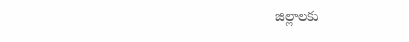జిల్లాలకు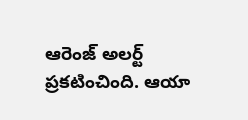ఆరెంజ్ అలర్ట్ ప్రకటించింది. ఆయా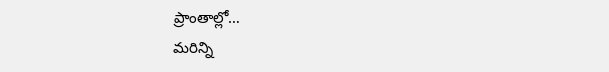ప్రాంతాల్లో…
మరిన్ని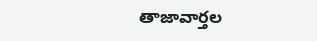తాజావార్తల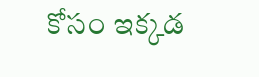కోసం ఇక్కడ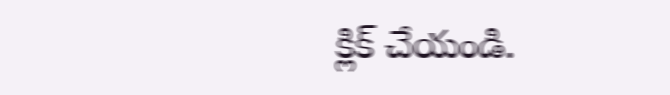క్లిక్ చేయండి.